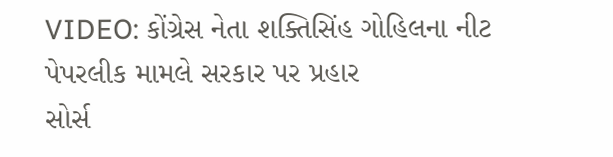VIDEO: કોંગ્રેસ નેતા શક્તિસિંહ ગોહિલના નીટ પેપરલીક મામલે સરકાર પર પ્રહાર
સોર્સ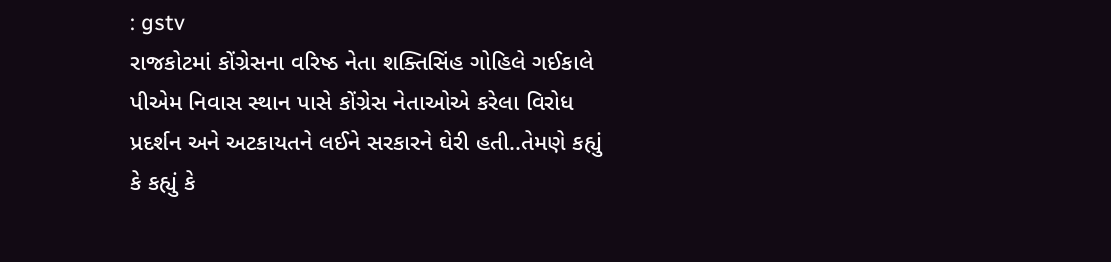: gstv
રાજકોટમાં કોંગ્રેસના વરિષ્ઠ નેતા શક્તિસિંહ ગોહિલે ગઈકાલે પીએમ નિવાસ સ્થાન પાસે કોંગ્રેસ નેતાઓએ કરેલા વિરોધ પ્રદર્શન અને અટકાયતને લઈને સરકારને ઘેરી હતી..તેમણે કહ્યું કે કહ્યું કે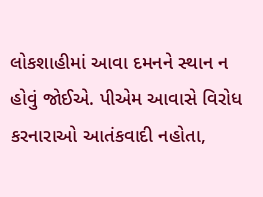લોકશાહીમાં આવા દમનને સ્થાન ન હોવું જોઈએ. પીએમ આવાસે વિરોધ કરનારાઓ આતંકવાદી નહોતા,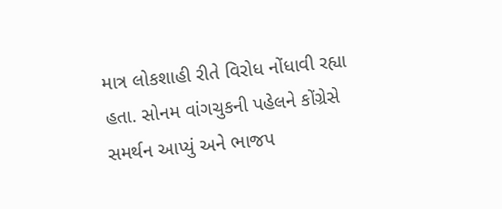માત્ર લોકશાહી રીતે વિરોધ નોંધાવી રહ્યા હતા. સોનમ વાંગચુકની પહેલને કોંગ્રેસે સમર્થન આપ્યું અને ભાજપ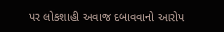પર લોકશાહી અવાજ દબાવવાનો આરોપ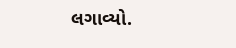લગાવ્યો.